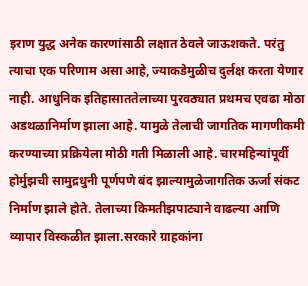इराण युद्ध अनेक कारणांसाठी लक्षात ठेवले जाऊशकते. परंतु त्याचा एक परिणाम असा आहे, ज्याकडेमुळीच दुर्लक्ष करता येणार नाही. आधुनिक इतिहासाततेलाच्या पुरवठ्यात प्रथमच एवढा मोठा अडथळानिर्माण झाला आहे. यामुळे तेलाची जागतिक मागणीकमी करण्याच्या प्रक्रियेला मोठी गती मिळाली आहे. चारमहिन्यांपूर्वी होर्मुझची सामुद्रधुनी पूर्णपणे बंद झाल्यामुळेजागतिक ऊर्जा संकट निर्माण झाले होते. तेलाच्या किमतीझपाट्याने वाढल्या आणि व्यापार विस्कळीत झाला.सरकारे ग्राहकांना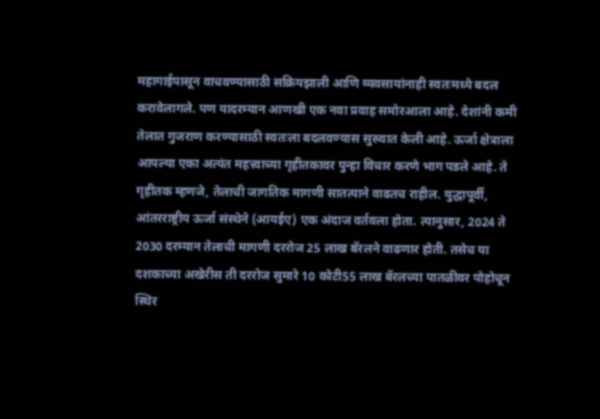महागाईपासून वाचवण्यासाठी सक्रियझाली आणि व्यवसायांनाही स्वतःमध्ये बदल करावेलागले. पण यादरम्यान आणखी एक नवा प्रवाह समोरआला आहे. देशांनी कमी तेलात गुजराण करण्यासाठी स्वतःला बदलवण्यास सुरुवात केली आहे. ऊर्जा क्षेत्राला आपल्या एका अत्यंत महत्त्वाच्या गृहीतकावर पुन्हा विचार करणे भाग पडले आहे. ते गृहीतक म्हणजे, तेलाची जागतिक मागणी सातत्याने वाढतच राहील. युद्धापूर्वी, आंतरराष्ट्रीय ऊर्जा संस्थेने (आयईए) एक अंदाज वर्तवला होता. त्यानुसार, 2024 ते 2030 दरम्यान तेलाची मागणी दररोज 25 लाख बॅरलने वाढणार होती. तसेच या दशकाच्या अखेरीस ती दररोज सुमारे 10 कोटी55 लाख बॅरलच्या पातळीवर पोहोचून स्थिर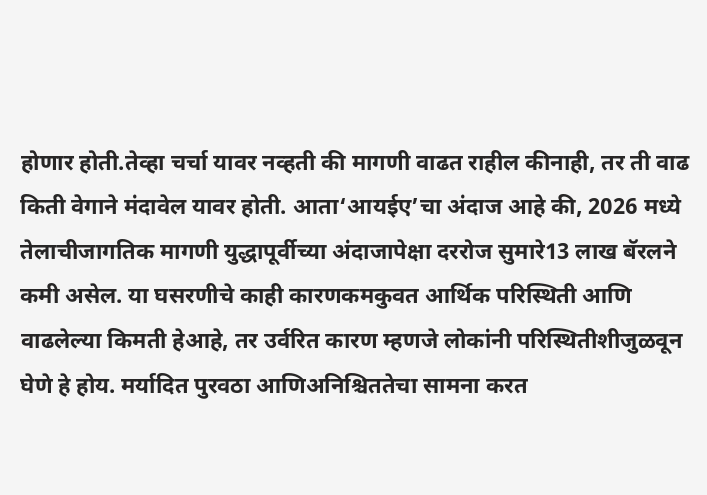होणार होती.तेव्हा चर्चा यावर नव्हती की मागणी वाढत राहील कीनाही, तर ती वाढ किती वेगाने मंदावेल यावर होती. आता‘आयईए’चा अंदाज आहे की, 2026 मध्ये तेलाचीजागतिक मागणी युद्धापूर्वीच्या अंदाजापेक्षा दररोज सुमारे13 लाख बॅरलने कमी असेल. या घसरणीचे काही कारणकमकुवत आर्थिक परिस्थिती आणि वाढलेल्या किमती हेआहे, तर उर्वरित कारण म्हणजे लोकांनी परिस्थितीशीजुळवून घेणे हे होय. मर्यादित पुरवठा आणिअनिश्चिततेचा सामना करत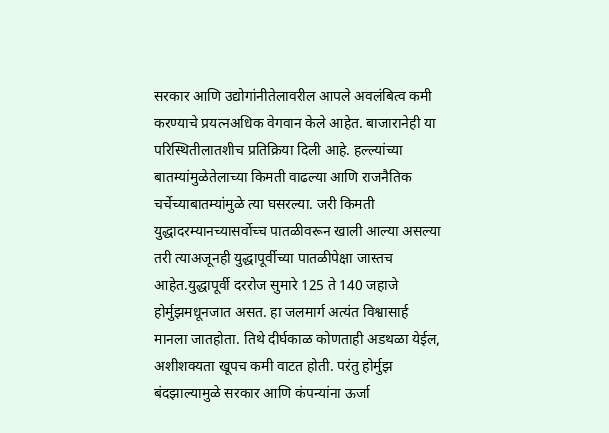सरकार आणि उद्योगांनीतेलावरील आपले अवलंबित्व कमी करण्याचे प्रयत्नअधिक वेगवान केले आहेत. बाजारानेही या परिस्थितीलातशीच प्रतिक्रिया दिली आहे. हल्ल्यांच्या बातम्यांमुळेतेलाच्या किमती वाढल्या आणि राजनैतिक चर्चेच्याबातम्यांमुळे त्या घसरल्या. जरी किमती युद्धादरम्यानच्यासर्वोच्च पातळीवरून खाली आल्या असल्या तरी त्याअजूनही युद्धापूर्वीच्या पातळीपेक्षा जास्तच आहेत.युद्धापूर्वी दररोज सुमारे 125 ते 140 जहाजे होर्मुझमधूनजात असत. हा जलमार्ग अत्यंत विश्वासार्ह मानला जातहोता. तिथे दीर्घकाळ कोणताही अडथळा येईल, अशीशक्यता खूपच कमी वाटत होती. परंतु होर्मुझ बंदझाल्यामुळे सरकार आणि कंपन्यांना ऊर्जा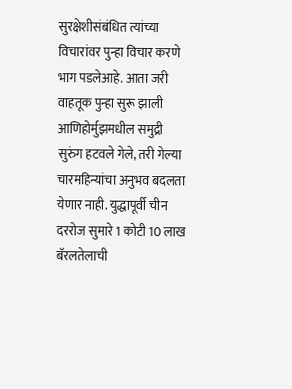सुरक्षेशीसंबंधित त्यांच्या विचारांवर पुन्हा विचार करणे भाग पडलेआहे. आता जरी वाहतूक पुन्हा सुरू झाली आणिहोर्मुझमधील समुद्री सुरुंग हटवले गेले, तरी गेल्या चारमहिन्यांचा अनुभव बदलता येणार नाही. युद्धापूर्वी चीन दररोज सुमारे 1 कोटी 10 लाख बॅरलतेलाची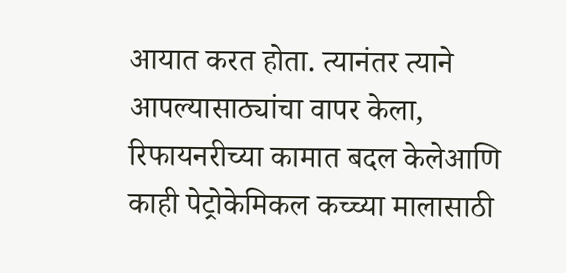आयात करत होता. त्यानंतर त्याने आपल्यासाठ्यांचा वापर केला, रिफायनरीच्या कामात बदल केलेआणि काही पेट्रोकेमिकल कच्च्या मालासाठी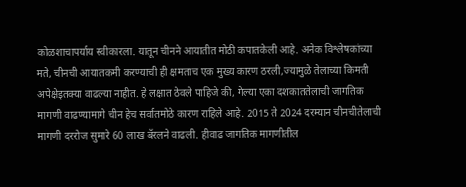कोळशाचापर्याय स्वीकारला. यातून चीनने आयातीत मोठी कपातकेली आहे. अनेक विश्लेषकांच्या मते, चीनची आयातकमी करण्याची ही क्षमताच एक मुख्य कारण ठरली,ज्यामुळे तेलाच्या किमती अपेक्षेइतक्या वाढल्या नाहीत. हे लक्षात ठेवले पाहिजे की, गेल्या एका दशकाततेलाची जागतिक मागणी वाढण्यामागे चीन हेच सर्वातमोठे कारण राहिले आहे. 2015 ते 2024 दरम्यान चीनचीतेलाची मागणी दररोज सुमारे 60 लाख बॅरलने वाढली. हीवाढ जागतिक मागणीतील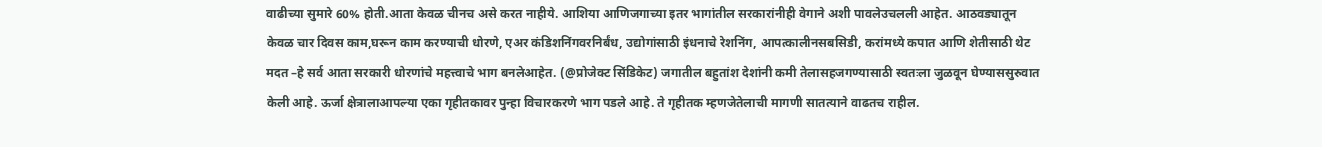वाढीच्या सुमारे 60% होती.आता केवळ चीनच असे करत नाहीये. आशिया आणिजगाच्या इतर भागांतील सरकारांनीही वेगाने अशी पावलेउचलली आहेत. आठवड्यातून केवळ चार दिवस काम,घरून काम करण्याची धोरणे, एअर कंडिशनिंगवरनिर्बंध, उद्योगांसाठी इंधनाचे रेशनिंग, आपत्कालीनसबसिडी, करांमध्ये कपात आणि शेतीसाठी थेट मदत –हे सर्व आता सरकारी धोरणांचे महत्त्वाचे भाग बनलेआहेत. (@प्रोजेक्ट सिंडिकेट) जगातील बहुतांश देशांनी कमी तेलासहजगण्यासाठी स्वतःला जुळवून घेण्याससुरुवात केली आहे. ऊर्जा क्षेत्रालाआपल्या एका गृहीतकावर पुन्हा विचारकरणे भाग पडले आहे. ते गृहीतक म्हणजेतेलाची मागणी सातत्याने वाढतच राहील.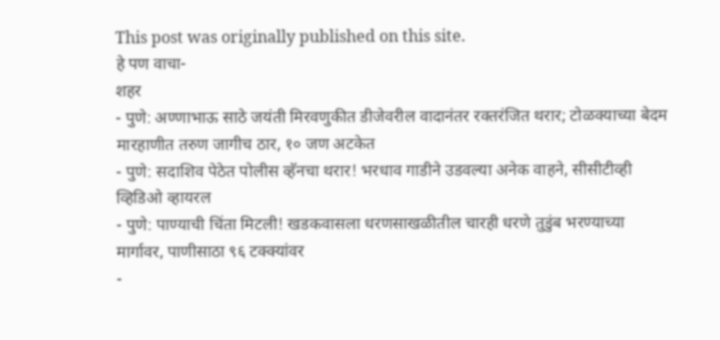This post was originally published on this site.
हे पण वाचा-
शहर
- पुणे: अण्णाभाऊ साठे जयंती मिरवणुकीत डीजेवरील वादानंतर रक्तरंजित थरार; टोळक्याच्या बेदम मारहाणीत तरुण जागीच ठार, १० जण अटकेत
- पुणे: सदाशिव पेठेत पोलीस व्हॅनचा थरार! भरधाव गाडीने उडवल्या अनेक वाहने, सीसीटीव्ही व्हिडिओ व्हायरल
- पुणे: पाण्याची चिंता मिटली! खडकवासला धरणसाखळीतील चारही धरणे तुडुंब भरण्याच्या मार्गावर, पाणीसाठा ९६ टक्क्यांवर
-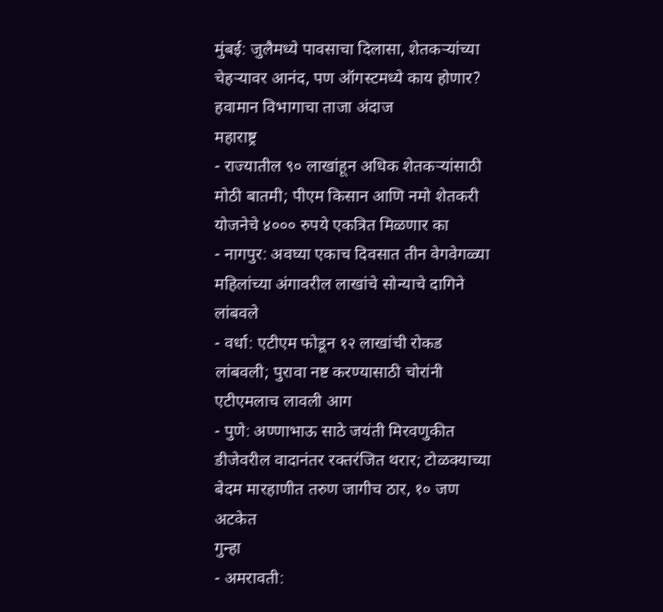मुंबई: जुलैमध्ये पावसाचा दिलासा, शेतकऱ्यांच्या चेहऱ्यावर आनंद, पण ऑगस्टमध्ये काय होणार? हवामान विभागाचा ताजा अंदाज
महाराष्ट्र
- राज्यातील ९० लाखांहून अधिक शेतकऱ्यांसाठी मोठी बातमी; पीएम किसान आणि नमो शेतकरी योजनेचे ४००० रुपये एकत्रित मिळणार का
- नागपुर: अवघ्या एकाच दिवसात तीन वेगवेगळ्या महिलांच्या अंगावरील लाखांचे सोन्याचे दागिने लांबवले
- वर्धा: एटीएम फोडून १२ लाखांची रोकड लांबवली; पुरावा नष्ट करण्यासाठी चोरांनी एटीएमलाच लावली आग
- पुणे: अण्णाभाऊ साठे जयंती मिरवणुकीत डीजेवरील वादानंतर रक्तरंजित थरार; टोळक्याच्या बेदम मारहाणीत तरुण जागीच ठार, १० जण अटकेत
गुन्हा
- अमरावती: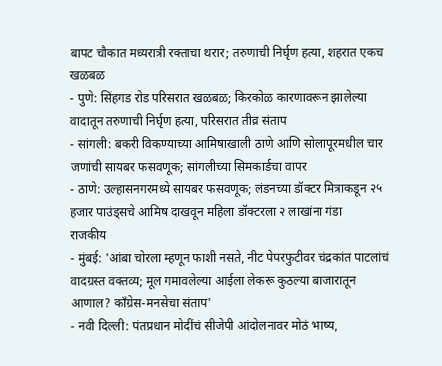बापट चौकात मध्यरात्री रक्ताचा थरार; तरुणाची निर्घृण हत्या, शहरात एकच खळबळ
- पुणे: सिंहगड रोड परिसरात खळबळ; किरकोळ कारणावरून झालेल्या वादातून तरुणाची निर्घृण हत्या, परिसरात तीव्र संताप
- सांगली: बकरी विकण्याच्या आमिषाखाली ठाणे आणि सोलापूरमधील चार जणांची सायबर फसवणूक; सांगलीच्या सिमकार्डचा वापर
- ठाणे: उल्हासनगरमध्ये सायबर फसवणूक; लंडनच्या डॉक्टर मित्राकडून २५ हजार पाउंड्सचे आमिष दाखवून महिला डॉक्टरला २ लाखांना गंडा
राजकीय
- मुंबई: 'आंबा चोरला म्हणून फाशी नसते, नीट पेपरफुटीवर चंद्रकांत पाटलांचं वादग्रस्त वक्तव्य; मूल गमावलेल्या आईला लेकरू कुठल्या बाजारातून आणाल? काँग्रेस-मनसेचा संताप'
- नवी दिल्ली: पंतप्रधान मोदींचं सीजेपी आंदोलनावर मोठं भाष्य,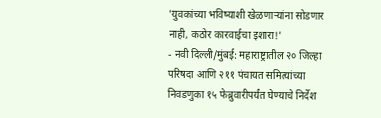'युवकांच्या भविष्याशी खेळणाऱ्यांना सोडणार नाही, कठोर कारवाईचा इशारा!'
- नवी दिल्ली/मुंबई: महाराष्ट्रातील २० जिल्हा परिषदा आणि २११ पंचायत समित्यांच्या निवडणुका १५ फेब्रुवारीपर्यंत घेण्याचे निर्देश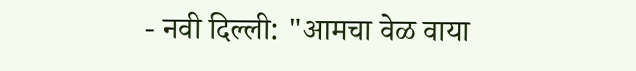- नवी दिल्ली: "आमचा वेळ वाया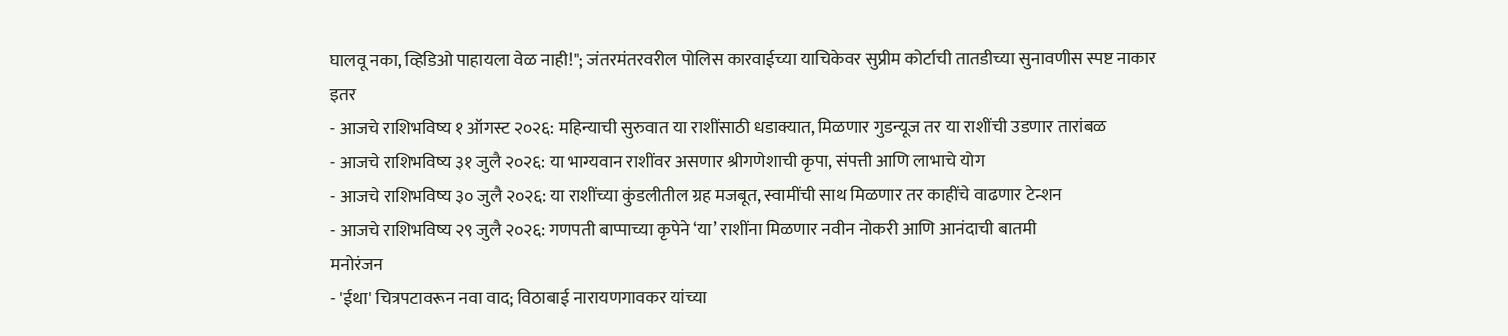घालवू नका, व्हिडिओ पाहायला वेळ नाही!"; जंतरमंतरवरील पोलिस कारवाईच्या याचिकेवर सुप्रीम कोर्टाची तातडीच्या सुनावणीस स्पष्ट नाकार
इतर
- आजचे राशिभविष्य १ ऑगस्ट २०२६: महिन्याची सुरुवात या राशींसाठी धडाक्यात, मिळणार गुडन्यूज तर या राशींची उडणार तारांबळ
- आजचे राशिभविष्य ३१ जुलै २०२६: या भाग्यवान राशींवर असणार श्रीगणेशाची कृपा, संपत्ती आणि लाभाचे योग
- आजचे राशिभविष्य ३० जुलै २०२६: या राशींच्या कुंडलीतील ग्रह मजबूत, स्वामींची साथ मिळणार तर काहींचे वाढणार टेन्शन
- आजचे राशिभविष्य २९ जुलै २०२६: गणपती बाप्पाच्या कृपेने ‘या’ राशींना मिळणार नवीन नोकरी आणि आनंदाची बातमी
मनोरंजन
- 'ईथा' चित्रपटावरून नवा वाद; विठाबाई नारायणगावकर यांच्या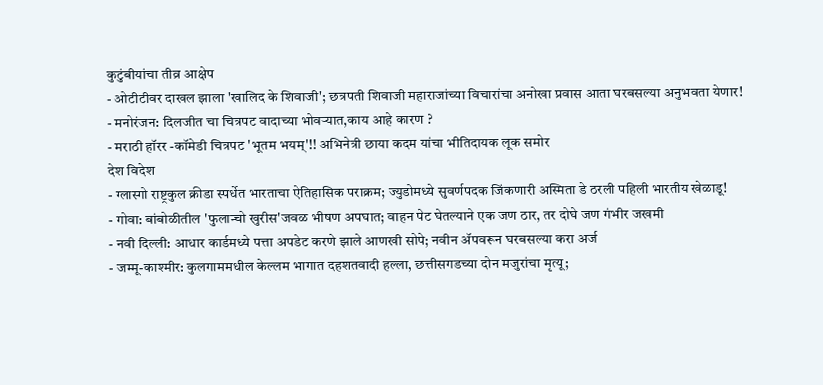कुटुंबीयांचा तीव्र आक्षेप
- ओटीटीवर दाखल झाला 'खालिद के शिवाजी'; छत्रपती शिवाजी महाराजांच्या विचारांचा अनोखा प्रवास आता घरबसल्या अनुभवता येणार!
- मनोरंजन: दिलजीत चा चित्रपट वादाच्या भोवऱ्यात,काय आहे कारण ?
- मराठी हॉरर -कॉमेडी चित्रपट 'भूतम भयम्'!! अभिनेत्री छाया कदम यांचा भीतिदायक लूक समोर
देश विदेश
- ग्लास्गो राष्ट्रकुल क्रीडा स्पर्धेत भारताचा ऐतिहासिक पराक्रम; ज्युडोमध्ये सुवर्णपदक जिंकणारी अस्मिता डे ठरली पहिली भारतीय खेळाडू!
- गोवा: बांबोळीतील 'फुलान्चो खुरीस'जवळ भीषण अपघात; वाहन पेट घेतल्याने एक जण ठार, तर दोघे जण गंभीर जखमी
- नवी दिल्ली: आधार कार्डमध्ये पत्ता अपडेट करणे झाले आणखी सोपे; नवीन ॲपवरून घरबसल्या करा अर्ज
- जम्मू-काश्मीर: कुलगाममधील केल्लम भागात दहशतवादी हल्ला, छत्तीसगडच्या दोन मजुरांचा मृत्यू;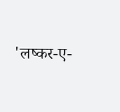'लष्कर-ए-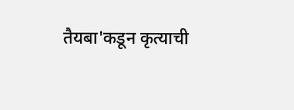तैयबा'कडून कृत्याची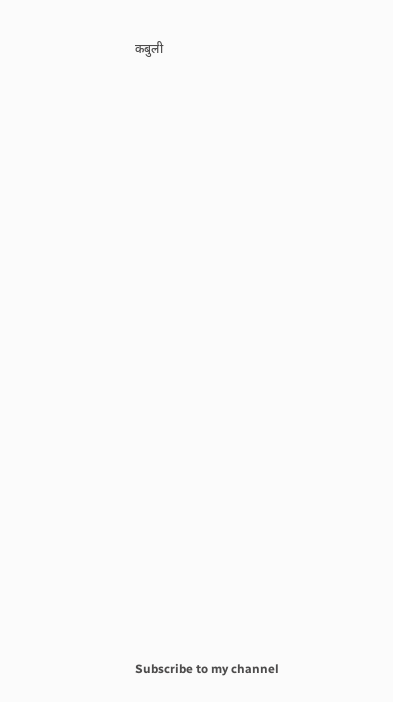कबुली




























Subscribe to my channel